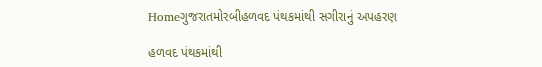Homeગુજરાતમોરબીહળવદ પંથકમાંથી સગીરાનું અપહરણ

હળવદ પંથકમાંથી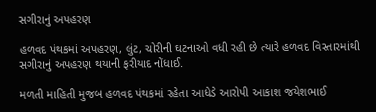સગીરાનું અપહરણ

હળવદ પંથકમાં અપહરણ, લુંટ, ચોરીની ઘટનાઓ વધી રહી છે ત્યારે હળવદ વિસ્તારમાંથી સગીરાનું અપહરણ થયાની ફરીયાદ નોંધાઈ.

મળતી માહિતી મુજબ હળવદ પંથકમાં રહેતા આધેડે આરોપી આકાશ જયેશભાઈ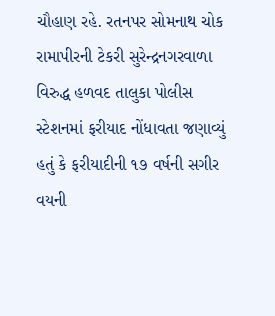ચૌહાણ રહે. રતનપર સોમનાથ ચોક રામાપીરની ટેકરી સુરેન્દ્રનગરવાળા વિરુદ્ધ હળવદ તાલુકા પોલીસ સ્ટેશનમાં ફરીયાદ નોંધાવતા જણાવ્યું હતું કે ફરીયાદીની ૧૭ વર્ષની સગીર વયની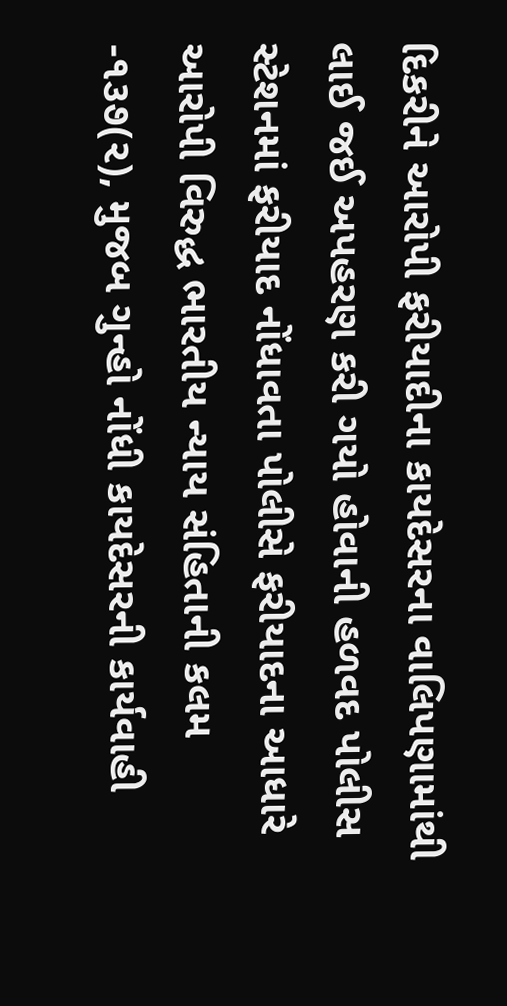દિકરીને આરોપી ફરીયાદીના કાયદેસરના વાલિપણામાંથી લાઈ જઈ અપહરણ કરી ગયો હોવાની હળવદ પોલીસ સ્ટેશનમાં ફરીયાદ નોંધાવતા પોલીસે ફરીયાદના આધારે આરોપી વિરુદ્ધ ભારતીય ન્યાય સંહિતાની કલમ -૧૩૭(૨), મુજબ ગુન્હો નોંધી કાયદેસરની કાર્યવાહી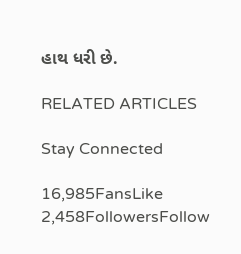હાથ ધરી છે.

RELATED ARTICLES

Stay Connected

16,985FansLike
2,458FollowersFollow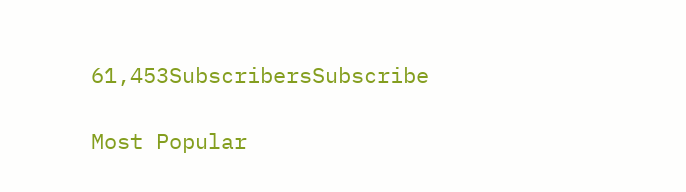61,453SubscribersSubscribe

Most Popular